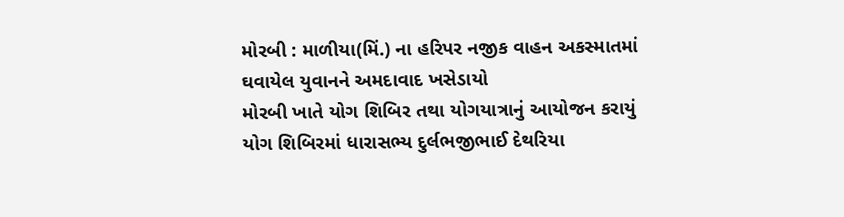મોરબી : માળીયા(મિં.) ના હરિપર નજીક વાહન અકસ્માતમાં ઘવાયેલ યુવાનને અમદાવાદ ખસેડાયો
મોરબી ખાતે યોગ શિબિર તથા યોગયાત્રાનું આયોજન કરાયું યોગ શિબિરમાં ધારાસભ્ય દુર્લભજીભાઈ દેથરિયા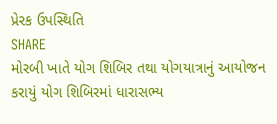પ્રેરક ઉપસ્થિતિ
SHARE
મોરબી ખાતે યોગ શિબિર તથા યોગયાત્રાનું આયોજન કરાયું યોગ શિબિરમાં ધારાસભ્ય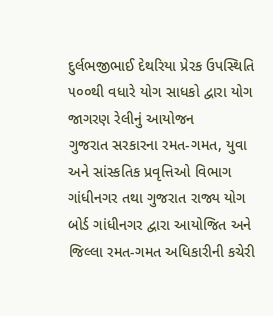દુર્લભજીભાઈ દેથરિયા પ્રેરક ઉપસ્થિતિ
૫૦૦થી વધારે યોગ સાધકો દ્વારા યોગ જાગરણ રેલીનું આયોજન
ગુજરાત સરકારના રમત-ગમત, યુવા અને સાંસ્કતિક પ્રવૃત્તિઓ વિભાગ ગાંધીનગર તથા ગુજરાત રાજ્ય યોગ બોર્ડ ગાંધીનગર દ્વારા આયોજિત અને જિલ્લા રમત-ગમત અધિકારીની કચેરી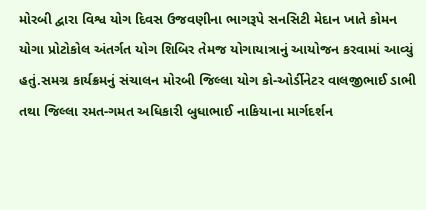મોરબી દ્વારા વિશ્વ યોગ દિવસ ઉજવણીના ભાગરૂપે સનસિટી મેદાન ખાતે કોમન યોગા પ્રોટોકોલ અંતર્ગત યોગ શિબિર તેમજ યોગાયાત્રાનું આયોજન કરવામાં આવ્યું હતું.સમગ્ર કાર્યક્રમનું સંચાલન મોરબી જિલ્લા યોગ કો-ઓર્ડીનેટર વાલજીભાઈ ડાભી તથા જિલ્લા રમત-ગમત અધિકારી બુધાભાઈ નાકિયાના માર્ગદર્શન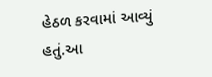હેઠળ કરવામાં આવ્યું હતું.આ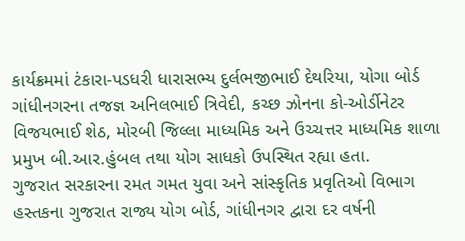કાર્યક્રમમાં ટંકારા-પડધરી ધારાસભ્ય દુર્લભજીભાઈ દેથરિયા, યોગા બોર્ડ ગાંધીનગરના તજજ્ઞ અનિલભાઈ ત્રિવેદી, કચ્છ ઝોનના કો-ઓર્ડીનેટર વિજયભાઈ શેઠ, મોરબી જિલ્લા માધ્યમિક અને ઉચ્ચત્તર માધ્યમિક શાળા પ્રમુખ બી.આર.હુંબલ તથા યોગ સાધકો ઉપસ્થિત રહ્યા હતા.
ગુજરાત સરકારના રમત ગમત યુવા અને સાંસ્કૃતિક પ્રવૃતિઓ વિભાગ હસ્તકના ગુજરાત રાજ્ય યોગ બોર્ડ, ગાંધીનગર દ્વારા દર વર્ષની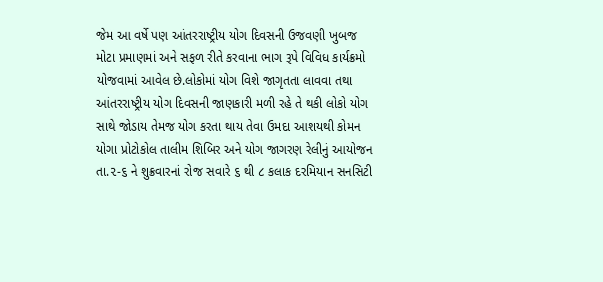જેમ આ વર્ષે પણ આંતરરાષ્ટ્રીય યોગ દિવસની ઉજવણી ખુબજ મોટા પ્રમાણમાં અને સફળ રીતે કરવાના ભાગ રૂપે વિવિધ કાર્યક્રમો યોજવામાં આવેલ છે.લોકોમાં યોગ વિશે જાગૃતતા લાવવા તથા આંતરરાષ્ટ્રીય યોગ દિવસની જાણકારી મળી રહે તે થકી લોકો યોગ સાથે જોડાય તેમજ યોગ કરતા થાય તેવા ઉમદા આશયથી કોમન યોગા પ્રોટોકોલ તાલીમ શિબિર અને યોગ જાગરણ રેલીનું આયોજન તા.૨-૬ ને શુક્રવારનાં રોજ સવારે ૬ થી ૮ કલાક દરમિયાન સનસિટી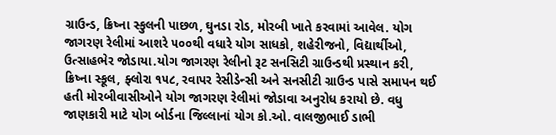ગ્રાઉન્ડ, ક્રિષ્ના સ્કુલની પાછળ, ઘુનડા રોડ, મોરબી ખાતે કરવામાં આવેલ. યોગ જાગરણ રેલીમાં આશરે ૫૦૦થી વધારે યોગ સાધકો, શહેરીજનો, વિદ્યાર્થીઓ, ઉત્સાહભેર જોડાયા.યોગ જાગરણ રેલીનો રૂટ સનસિટી ગ્રાઉન્ડથી પ્રસ્થાન કરી, ક્રિષ્ના સ્કૂલ, ફ્લોરા ૧૫૮, રવાપર રેસીડેન્સી અને સનસીટી ગ્રાઉન્ડ પાસે સમાપન થઈ હતી મોરબીવાસીઓને યોગ જાગરણ રેલીમાં જોડાવા અનુરોધ કરાયો છે. વધુ જાણકારી માટે યોગ બોર્ડના જિલ્લાનાં યોગ કો.ઓ. વાલજીભાઈ ડાભી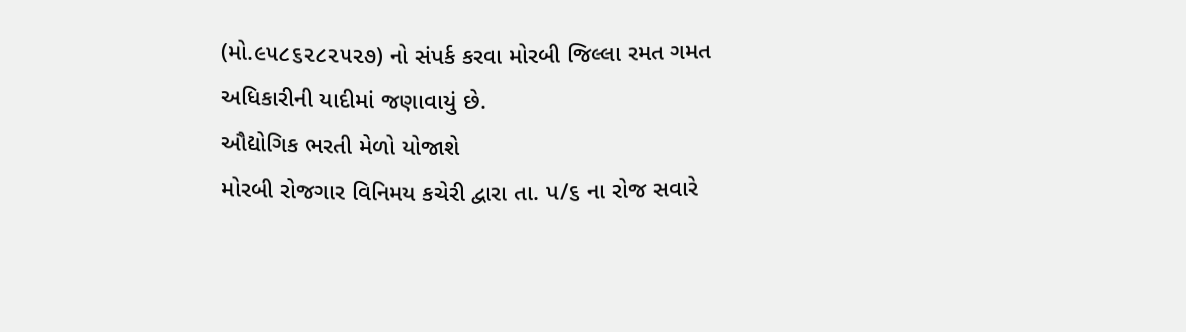(મો.૯૫૮૬૨૮૨૫૨૭) નો સંપર્ક કરવા મોરબી જિલ્લા રમત ગમત અધિકારીની યાદીમાં જણાવાયું છે.
ઔદ્યોગિક ભરતી મેળો યોજાશે
મોરબી રોજગાર વિનિમય કચેરી દ્વારા તા. પ/૬ ના રોજ સવારે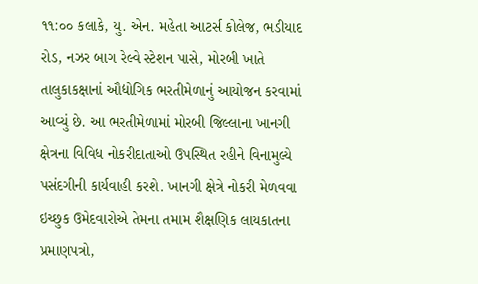૧૧:૦૦ કલાકે, યુ. એન. મહેતા આટર્સ કોલેજ, ભડીયાદ રોડ, નઝર બાગ રેલ્વે સ્ટેશન પાસે, મોરબી ખાતે તાલુકાકક્ષાનાં ઔદ્યોગિક ભરતીમેળાનું આયોજન કરવામાં આવ્યું છે. આ ભરતીમેળામાં મોરબી જિલ્લાના ખાનગી ક્ષેત્રના વિવિધ નોકરીદાતાઓ ઉપસ્થિત રહીને વિનામુલ્યે પસંદગીની કાર્યવાહી કરશે. ખાનગી ક્ષેત્રે નોકરી મેળવવા ઇચ્છુક ઉમેદવારોએ તેમના તમામ શૈક્ષણિક લાયકાતના પ્રમાણપત્રો,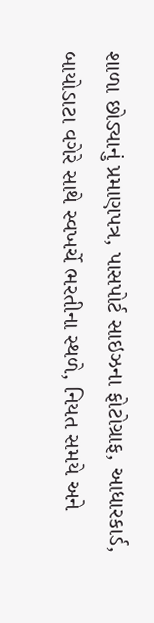શાળા છોડ્યાનું પ્રમાણપત્ર, પાસપોર્ટ સાઇઝના ફોટોગ્રાફ, આધારકાર્ડ, બાયોડાટા વગેરે સાથે સ્વખર્ચે ભરતીના સ્થળે, નિયત સમયે અને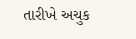તારીખે અચુક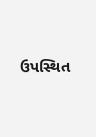ઉપસ્થિત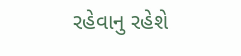રહેવાનુ રહેશે